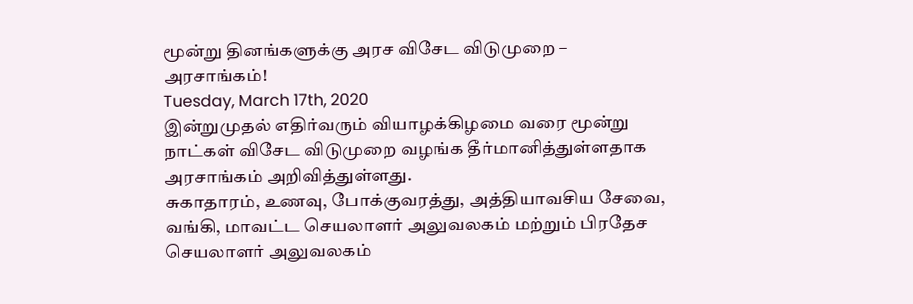மூன்று தினங்களுக்கு அரச விசேட விடுமுறை – அரசாங்கம்!
Tuesday, March 17th, 2020
இன்றுமுதல் எதிர்வரும் வியாழக்கிழமை வரை மூன்று நாட்கள் விசேட விடுமுறை வழங்க தீர்மானித்துள்ளதாக அரசாங்கம் அறிவித்துள்ளது.
சுகாதாரம், உணவு, போக்குவரத்து, அத்தியாவசிய சேவை, வங்கி, மாவட்ட செயலாளர் அலுவலகம் மற்றும் பிரதேச செயலாளர் அலுவலகம்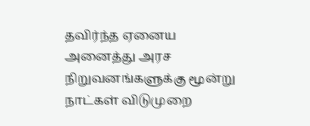தவிர்ந்த ஏனைய அனைத்து அரச நிறுவனங்களுக்கு மூன்று நாட்கள் விடுமுறை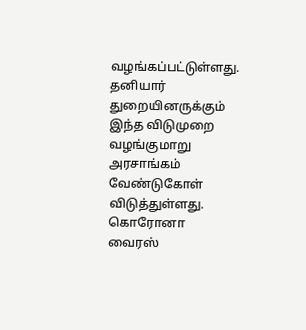வழங்கப்பட்டுள்ளது.
தனியார் துறையினருக்கும் இந்த விடுமுறை வழங்குமாறு அரசாங்கம் வேண்டுகோள் விடுத்துள்ளது.
கொரோனா வைரஸ்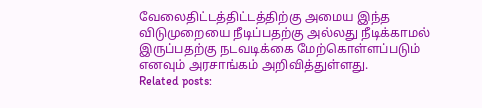வேலைதிட்டத்திட்டத்திற்கு அமைய இந்த விடுமுறையை நீடிப்பதற்கு அல்லது நீடிக்காமல் இருப்பதற்கு நடவடிக்கை மேற்கொள்ளப்படும் எனவும் அரசாங்கம் அறிவித்துள்ளது.
Related posts: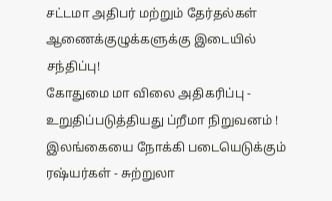சட்டமா அதிபர் மற்றும் தேர்தல்கள் ஆணைக்குழுக்களுக்கு இடையில் சந்திப்பு!
கோதுமை மா விலை அதிகரிப்பு - உறுதிப்படுத்தியது ப்றீமா நிறுவனம் !
இலங்கையை நோக்கி படையெடுக்கும் ரஷ்யர்கள் - சுற்றுலா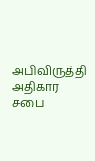அபிவிருத்தி அதிகார சபை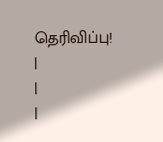தெரிவிப்பு!
|
|
|